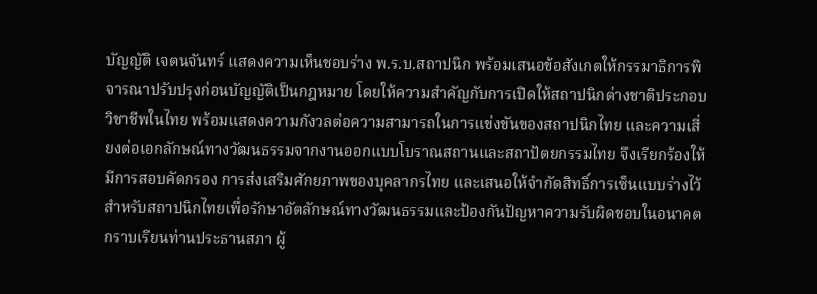บัญญัติ เจตนจันทร์ แสดงความเห็นชอบร่าง พ.ร.บ.สถาปนิก พร้อมเสนอข้อสังเกตให้กรรมาธิการพิจารณาปรับปรุงก่อนบัญญัติเป็นกฎหมาย โดยให้ความสำคัญกับการเปิดให้สถาปนิกต่างชาติประกอบวิชาชีพในไทย พร้อมแสดงความกังวลต่อความสามารถในการแข่งขันของสถาปนิกไทย และความเสี่ยงต่อเอกลักษณ์ทางวัฒนธรรมจากงานออกแบบโบราณสถานและสถาปัตยกรรมไทย จึงเรียกร้องให้มีการสอบคัดกรอง การส่งเสริมศักยภาพของบุคลากรไทย และเสนอให้จำกัดสิทธิ์การเซ็นแบบร่างไว้สำหรับสถาปนิกไทยเพื่อรักษาอัตลักษณ์ทางวัฒนธรรมและป้องกันปัญหาความรับผิดชอบในอนาคต
กราบเรียนท่านประธานสภา ผู้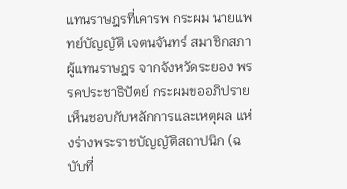แทนราษฎรที่เคารพ กระผม นายแพทย์บัญญัติ เจตนจันทร์ สมาชิกสภาผู้แทนราษฎร จากจังหวัดระยอง พรรคประชาธิปัตย์ กระผมขออภิปรายเห็นชอบกับหลักการและเหตุผล แห่งร่างพระราชบัญญัติสถาปนิก (ฉบับที่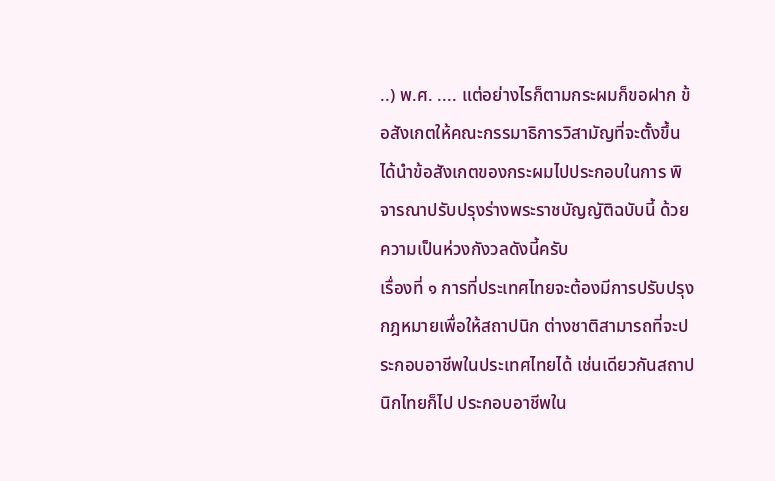..) พ.ศ. .... แต่อย่างไรก็ตามกระผมก็ขอฝาก ข้อสังเกตให้คณะกรรมาธิการวิสามัญที่จะตั้งขึ้นได้นำข้อสังเกตของกระผมไปประกอบในการ พิจารณาปรับปรุงร่างพระราชบัญญัติฉบับนี้ ด้วยความเป็นห่วงกังวลดังนี้ครับ
เรื่องที่ ๑ การที่ประเทศไทยจะต้องมีการปรับปรุงกฎหมายเพื่อให้สถาปนิก ต่างชาติสามารถที่จะประกอบอาชีพในประเทศไทยได้ เช่นเดียวกันสถาปนิกไทยก็ไป ประกอบอาชีพใน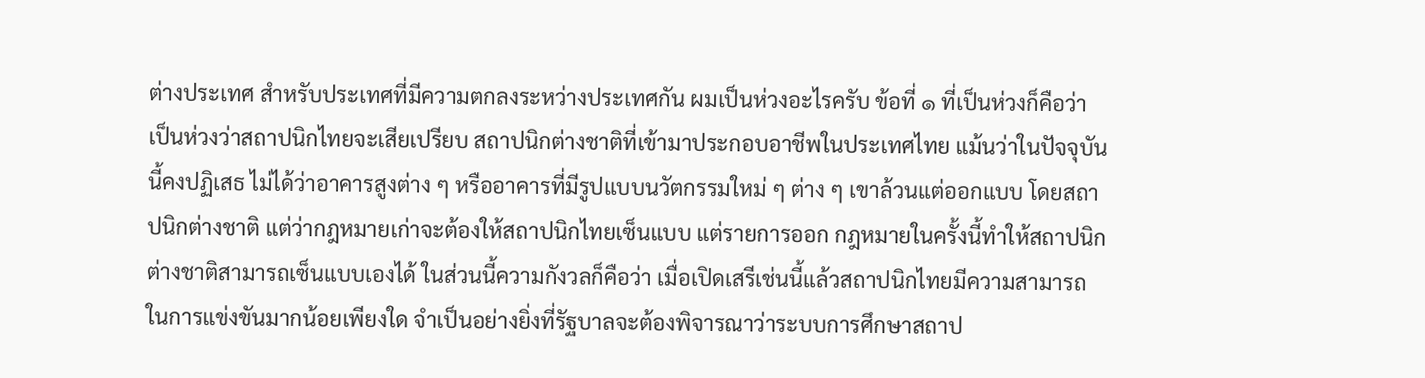ต่างประเทศ สำหรับประเทศที่มีความตกลงระหว่างประเทศกัน ผมเป็นห่วงอะไรครับ ข้อที่ ๑ ที่เป็นห่วงก็คือว่า เป็นห่วงว่าสถาปนิกไทยจะเสียเปรียบ สถาปนิกต่างชาติที่เข้ามาประกอบอาชีพในประเทศไทย แม้นว่าในปัจจุบันนี้คงปฏิเสธ ไม่ได้ว่าอาคารสูงต่าง ๆ หรืออาคารที่มีรูปแบบนวัตกรรมใหม่ ๆ ต่าง ๆ เขาล้วนแต่ออกแบบ โดยสถาปนิกต่างชาติ แต่ว่ากฎหมายเก่าจะต้องให้สถาปนิกไทยเซ็นแบบ แต่รายการออก กฎหมายในครั้งนี้ทำให้สถาปนิกต่างชาติสามารถเซ็นแบบเองได้ ในส่วนนี้ความกังวลก็คือว่า เมื่อเปิดเสรีเช่นนี้แล้วสถาปนิกไทยมีความสามารถในการแข่งขันมากน้อยเพียงใด จำเป็นอย่างยิ่งที่รัฐบาลจะต้องพิจารณาว่าระบบการศึกษาสถาป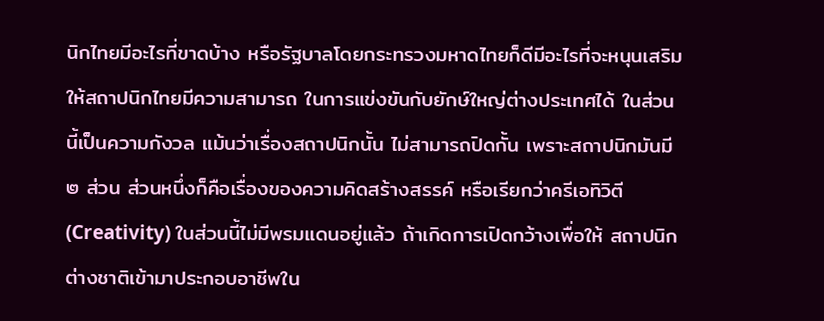นิกไทยมีอะไรที่ขาดบ้าง หรือรัฐบาลโดยกระทรวงมหาดไทยก็ดีมีอะไรที่จะหนุนเสริมให้สถาปนิกไทยมีความสามารถ ในการแข่งขันกับยักษ์ใหญ่ต่างประเทศได้ ในส่วนนี้เป็นความกังวล แม้นว่าเรื่องสถาปนิกนั้น ไม่สามารถปิดกั้น เพราะสถาปนิกมันมี ๒ ส่วน ส่วนหนึ่งก็คือเรื่องของความคิดสร้างสรรค์ หรือเรียกว่าครีเอทิวิตี (Creativity) ในส่วนนี้ไม่มีพรมแดนอยู่แล้ว ถ้าเกิดการเปิดกว้างเพื่อให้ สถาปนิกต่างชาติเข้ามาประกอบอาชีพใน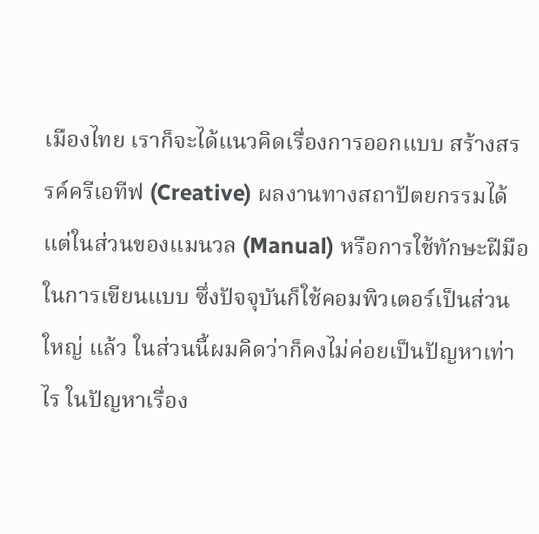เมืองไทย เราก็จะได้แนวคิดเรื่องการออกแบบ สร้างสรรค์ครีเอทีฟ (Creative) ผลงานทางสถาปัตยกรรมได้ แต่ในส่วนของแมนวล (Manual) หรือการใช้ทักษะฝีมือในการเขียนแบบ ซึ่งปัจจุบันก็ใช้คอมพิวเตอร์เป็นส่วนใหญ่ แล้ว ในส่วนนี้ผมคิดว่าก็คงไม่ค่อยเป็นปัญหาเท่าไร ในปัญหาเรื่อง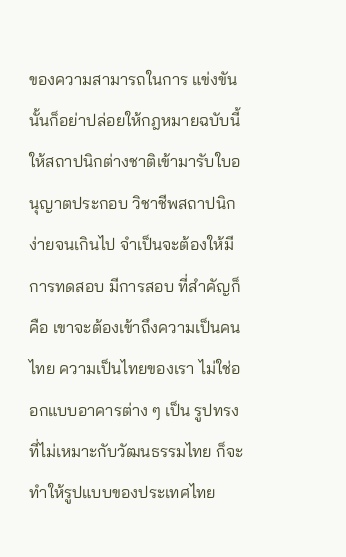ของความสามารถในการ แข่งขันนั้นก็อย่าปล่อยให้กฎหมายฉบับนี้ให้สถาปนิกต่างชาติเข้ามารับใบอนุญาตประกอบ วิชาชีพสถาปนิกง่ายจนเกินไป จำเป็นจะต้องให้มีการทดสอบ มีการสอบ ที่สำคัญก็คือ เขาจะต้องเข้าถึงความเป็นคนไทย ความเป็นไทยของเรา ไม่ใช่ออกแบบอาคารต่าง ๆ เป็น รูปทรงที่ไม่เหมาะกับวัฒนธรรมไทย ก็จะทำให้รูปแบบของประเทศไทย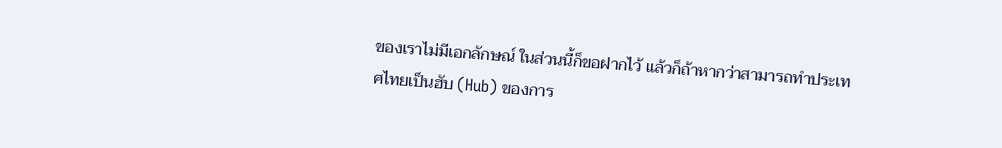ของเราไม่มีเอกลักษณ์ ในส่วนนี้ก็ขอฝากไว้ แล้วก็ถ้าหากว่าสามารถทำประเทศไทยเป็นฮับ (Hub) ของการ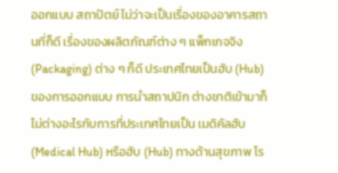ออกแบบ สถาปัตย์ ไม่ว่าจะเป็นเรื่องของอาคารสถานที่ก็ดี เรื่องของผลิตภัณฑ์ต่าง ๆ แพ็กเกจจิง (Packaging) ต่าง ๆ ก็ดี ประเทศไทยเป็นฮับ (Hub) ของการออกแบบ การนำสถาปนิก ต่างชาติเข้ามาก็ไม่ต่างอะไรกับการที่ประเทศไทยเป็น เมดิคัลฮับ (Medical Hub) หรือฮับ (Hub) ทางด้านสุขภาพ โร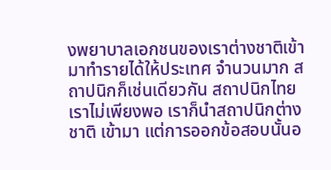งพยาบาลเอกชนของเราต่างชาติเข้ามาทำรายได้ให้ประเทศ จำนวนมาก สถาปนิกก็เช่นเดียวกัน สถาปนิกไทยเราไม่เพียงพอ เราก็นำสถาปนิกต่างชาติ เข้ามา แต่การออกข้อสอบนั้นอ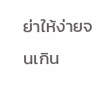ย่าให้ง่ายจนเกิน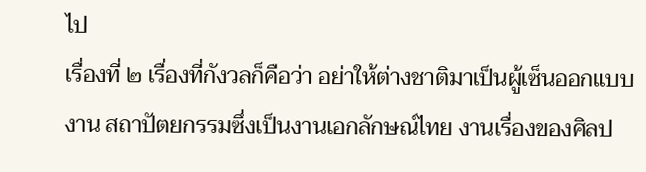ไป
เรื่องที่ ๒ เรื่องที่กังวลก็คือว่า อย่าให้ต่างชาติมาเป็นผู้เซ็นออกแบบงาน สถาปัตยกรรมซึ่งเป็นงานเอกลักษณ์ไทย งานเรื่องของศิลป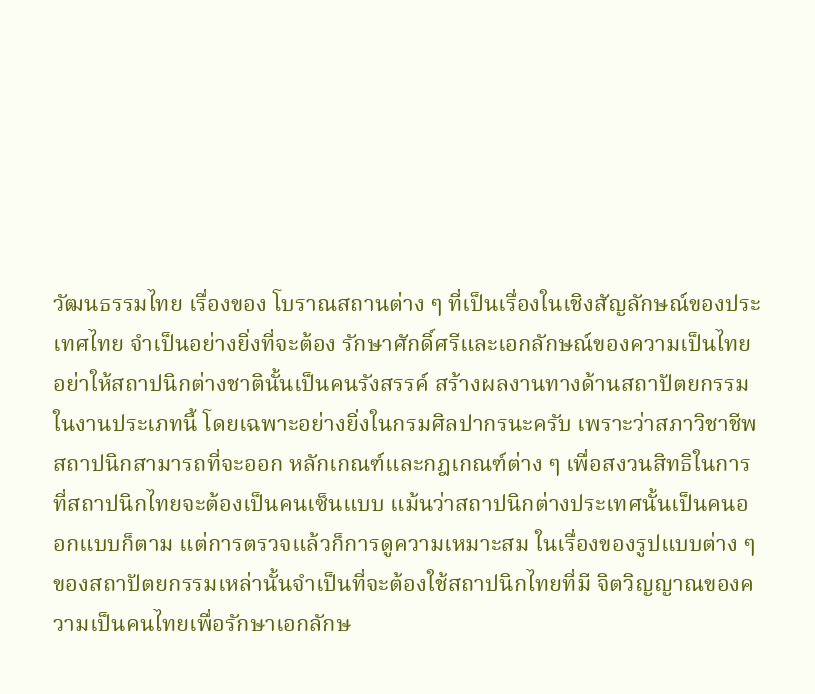วัฒนธรรมไทย เรื่องของ โบราณสถานต่าง ๆ ที่เป็นเรื่องในเชิงสัญลักษณ์ของประเทศไทย จำเป็นอย่างยิ่งที่จะต้อง รักษาศักดิ์ศรีและเอกลักษณ์ของความเป็นไทย อย่าให้สถาปนิกต่างชาตินั้นเป็นคนรังสรรค์ สร้างผลงานทางด้านสถาปัตยกรรมในงานประเภทนี้ โดยเฉพาะอย่างยิ่งในกรมศิลปากรนะครับ เพราะว่าสภาวิชาชีพสถาปนิกสามารถที่จะออก หลักเกณฑ์และกฎเกณฑ์ต่าง ๆ เพื่อสงวนสิทธิในการที่สถาปนิกไทยจะต้องเป็นคนเซ็นแบบ แม้นว่าสถาปนิกต่างประเทศนั้นเป็นคนออกแบบก็ตาม แต่การตรวจแล้วก็การดูความเหมาะสม ในเรื่องของรูปแบบต่าง ๆ ของสถาปัตยกรรมเหล่านั้นจำเป็นที่จะต้องใช้สถาปนิกไทยที่มี จิตวิญญาณของความเป็นคนไทยเพื่อรักษาเอกลักษ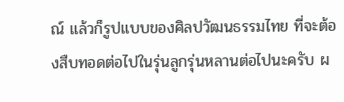ณ์ แล้วก็รูปแบบของศิลปวัฒนธรรมไทย ที่จะต้องสืบทอดต่อไปในรุ่นลูกรุ่นหลานต่อไปนะครับ ผ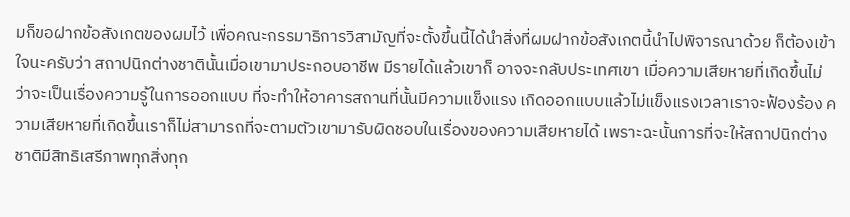มก็ขอฝากข้อสังเกตของผมไว้ เพื่อคณะกรรมาธิการวิสามัญที่จะตั้งขึ้นนี้ได้นำสิ่งที่ผมฝากข้อสังเกตนี้นำไปพิจารณาด้วย ก็ต้องเข้าใจนะครับว่า สถาปนิกต่างชาตินั้นเมื่อเขามาประกอบอาชีพ มีรายได้แล้วเขาก็ อาจจะกลับประเทศเขา เมื่อความเสียหายที่เกิดขึ้นไม่ว่าจะเป็นเรื่องความรู้ในการออกแบบ ที่จะทำให้อาคารสถานที่นั้นมีความแข็งแรง เกิดออกแบบแล้วไม่แข็งแรงเวลาเราจะฟ้องร้อง ความเสียหายที่เกิดขึ้นเราก็ไม่สามารถที่จะตามตัวเขามารับผิดชอบในเรื่องของความเสียหายได้ เพราะฉะนั้นการที่จะให้สถาปนิกต่างชาติมีสิทธิเสรีภาพทุกสิ่งทุก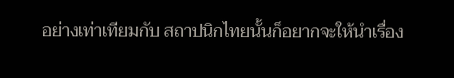อย่างเท่าเทียมกับ สถาปนิกไทยนั้นก็อยากจะให้นำเรื่อง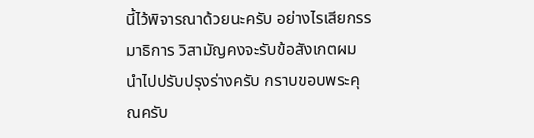นี้ไว้พิจารณาด้วยนะครับ อย่างไรเสียกรรมาธิการ วิสามัญคงจะรับข้อสังเกตผมนำไปปรับปรุงร่างครับ กราบขอบพระคุณครับ